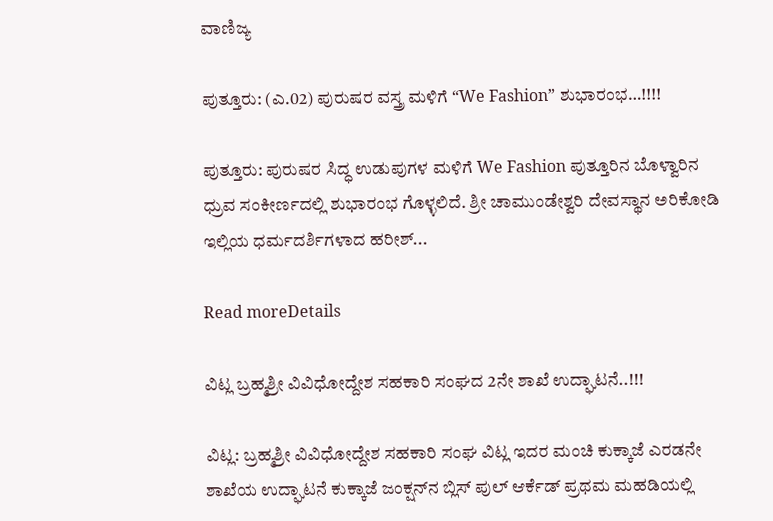ವಾಣಿಜ್ಯ

ಪುತ್ತೂರು: (ಎ.02) ಪುರುಷರ ವಸ್ತ್ರ ಮಳಿಗೆ “We Fashion” ಶುಭಾರಂಭ…!!!!

ಪುತ್ತೂರು: ಪುರುಷರ ಸಿದ್ಧ ಉಡುಪುಗಳ ಮಳಿಗೆ We Fashion ಪುತ್ತೂರಿನ ಬೊಳ್ವಾರಿನ ಧ್ರುವ ಸಂಕೀರ್ಣದಲ್ಲಿ ಶುಭಾರಂಭ ಗೊಳ್ಳಲಿದೆ. ಶ್ರೀ ಚಾಮುಂಡೇಶ್ವರಿ ದೇವಸ್ಥಾನ ಅರಿಕೋಡಿ ಇಲ್ಲಿಯ ಧರ್ಮದರ್ಶಿಗಳಾದ ಹರೀಶ್...

Read moreDetails

ವಿಟ್ಲ ಬ್ರಹ್ಮಶ್ರೀ ವಿವಿಧೋದ್ದೇಶ ಸಹಕಾರಿ ಸಂಘದ 2ನೇ ಶಾಖೆ ಉದ್ಘಾಟನೆ..!!!

ವಿಟ್ಲ: ಬ್ರಹ್ಮಶ್ರೀ ವಿವಿಧೋದ್ದೇಶ ಸಹಕಾರಿ ಸಂಘ ವಿಟ್ಲ ಇದರ ಮಂಚಿ ಕುಕ್ಕಾಜೆ ಎರಡನೇ ಶಾಖೆಯ ಉದ್ಘಾಟನೆ ಕುಕ್ಕಾಜೆ ಜಂಕ್ಷನ್‌ನ ಬ್ಲಿಸ್ ಪುಲ್ ಆರ್ಕೆಡ್ ಪ್ರಥಮ ಮಹಡಿಯಲ್ಲಿ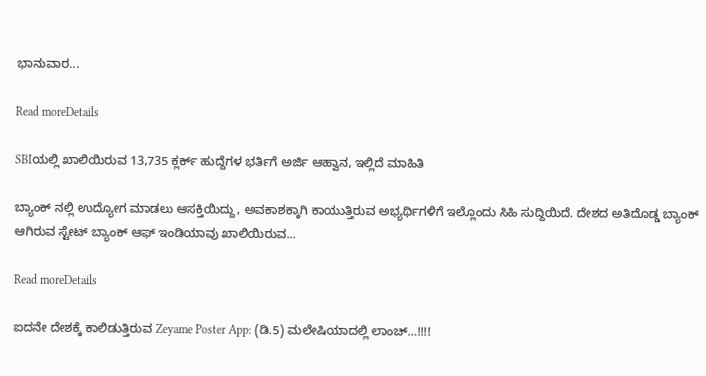ಭಾನುವಾರ...

Read moreDetails

SBIಯಲ್ಲಿ ಖಾಲಿಯಿರುವ 13,735 ಕ್ಲರ್ಕ್ ಹುದ್ದೆಗಳ ಭರ್ತಿಗೆ ಅರ್ಜಿ ಆಹ್ವಾನ, ಇಲ್ಲಿದೆ ಮಾಹಿತಿ

ಬ್ಯಾಂಕ್ ನಲ್ಲಿ ಉದ್ಯೋಗ ಮಾಡಲು ಆಸಕ್ತಿಯಿದ್ದು, ಅವಕಾಶಕ್ಕಾಗಿ ಕಾಯುತ್ತಿರುವ ಅಭ್ಯರ್ಥಿಗಳಿಗೆ ಇಲ್ಲೊಂದು ಸಿಹಿ ಸುದ್ದಿಯಿದೆ. ದೇಶದ ಅತಿದೊಡ್ಡ ಬ್ಯಾಂಕ್ ಆಗಿರುವ ಸ್ಟೇಟ್ ಬ್ಯಾಂಕ್ ಆಫ್ ಇಂಡಿಯಾವು ಖಾಲಿಯಿರುವ...

Read moreDetails

ಐದನೇ ದೇಶಕ್ಕೆ ಕಾಲಿಡುತ್ತಿರುವ Zeyame Poster App: (ಡಿ.5) ಮಲೇಷಿಯಾದಲ್ಲಿ ಲಾಂಚ್…!!!!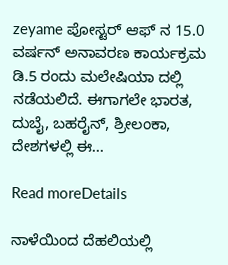zeyame ಪೋಸ್ಟರ್ ಆಫ್ ನ 15.0 ವರ್ಷನ್ ಅನಾವರಣ ಕಾರ್ಯಕ್ರಮ ಡಿ.5 ರಂದು ಮಲೇಷಿಯಾ ದಲ್ಲಿ ನಡೆಯಲಿದೆ. ಈಗಾಗಲೇ ಭಾರತ, ದುಬೈ, ಬಹರೈನ್, ಶ್ರೀಲಂಕಾ, ದೇಶಗಳಲ್ಲಿ ಈ...

Read moreDetails

ನಾಳೆಯಿಂದ ದೆಹಲಿಯಲ್ಲಿ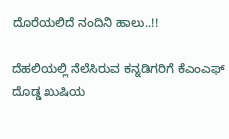ದೊರೆಯಲಿದೆ ನಂದಿನಿ ಹಾಲು..!!

ದೆಹಲಿಯಲ್ಲಿ ನೆಲೆಸಿರುವ ಕನ್ನಡಿಗರಿಗೆ ಕೆಎಂಎಫ್ ದೊಡ್ಡ ಖುಷಿಯ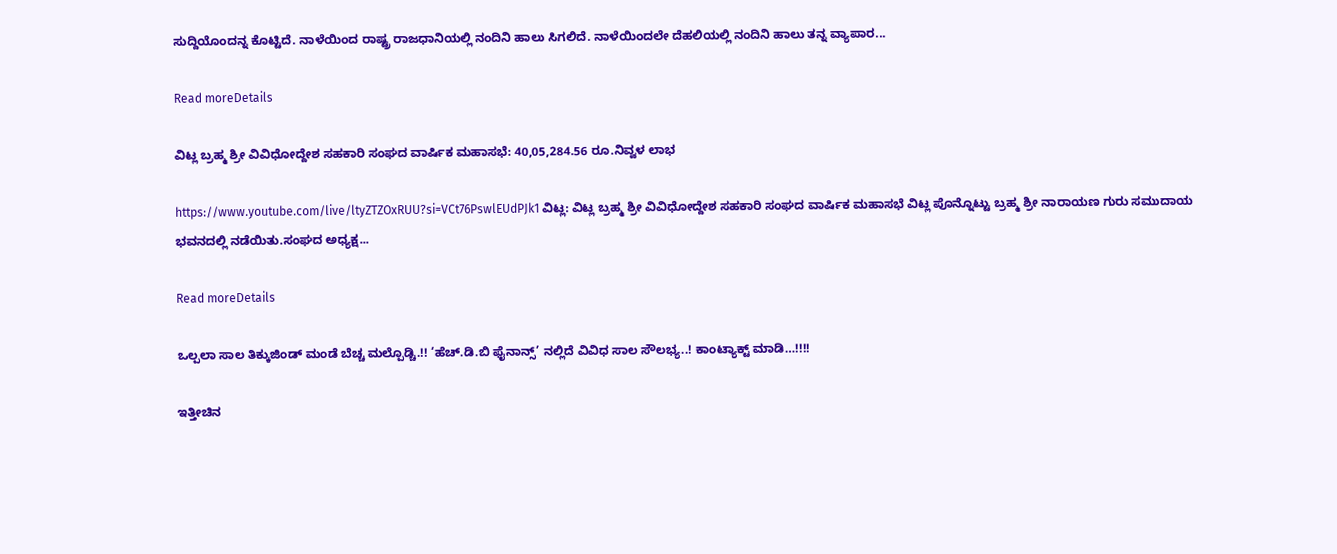ಸುದ್ದಿಯೊಂದನ್ನ ಕೊಟ್ಟಿದೆ. ನಾಳೆಯಿಂದ ರಾಷ್ಟ್ರ ರಾಜಧಾನಿಯಲ್ಲಿ ನಂದಿನಿ ಹಾಲು ಸಿಗಲಿದೆ. ನಾಳೆಯಿಂದಲೇ ದೆಹಲಿಯಲ್ಲಿ ನಂದಿನಿ ಹಾಲು ತನ್ನ ವ್ಯಾಪಾರ...

Read moreDetails

ವಿಟ್ಲ ಬ್ರಹ್ಮ ಶ್ರೀ ವಿವಿಧೋದ್ದೇಶ ಸಹಕಾರಿ ಸಂಘದ ವಾರ್ಷಿಕ ಮಹಾಸಭೆ: 40,05,284.56 ರೂ.ನಿವ್ವಳ ಲಾಭ

https://www.youtube.com/live/ltyZTZOxRUU?si=VCt76PswlEUdPJk1 ವಿಟ್ಲ: ವಿಟ್ಲ ಬ್ರಹ್ಮ ಶ್ರೀ ವಿವಿಧೋದ್ದೇಶ ಸಹಕಾರಿ ಸಂಘದ ವಾರ್ಷಿಕ ಮಹಾಸಭೆ ವಿಟ್ಲ ಪೊನ್ನೊಟ್ಟು ಬ್ರಹ್ಮ ಶ್ರೀ ನಾರಾಯಣ ಗುರು ಸಮುದಾಯ ಭವನದಲ್ಲಿ ನಡೆಯಿತು.ಸಂಘದ ಅಧ್ಯಕ್ಷ...

Read moreDetails

ಒಲ್ಪಲಾ ಸಾಲ ತಿಕ್ಕುಜಿಂಡ್ ಮಂಡೆ ಬೆಚ್ಚ ಮಲ್ಪೊಡ್ಚಿ.!! ‘ಹೆಚ್.ಡಿ.ಬಿ ಫೈನಾನ್ಸ್’ ನಲ್ಲಿದೆ ವಿವಿಧ ಸಾಲ ಸೌಲಭ್ಯ..! ಕಾಂಟ್ಯಾಕ್ಟ್ ಮಾಡಿ…!!!!

ಇತ್ತೀಚಿನ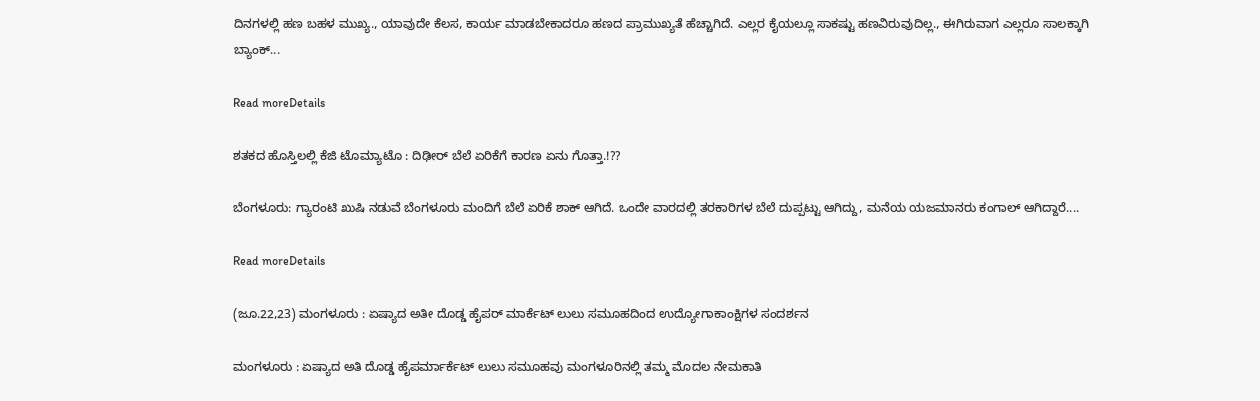ದಿನಗಳಲ್ಲಿ ಹಣ ಬಹಳ ಮುಖ್ಯ., ಯಾವುದೇ ಕೆಲಸ, ಕಾರ್ಯ ಮಾಡಬೇಕಾದರೂ ಹಣದ ಪ್ರಾಮುಖ್ಯತೆ ಹೆಚ್ಚಾಗಿದೆ. ಎಲ್ಲರ ಕೈಯಲ್ಲೂ ಸಾಕಷ್ಟು ಹಣವಿರುವುದಿಲ್ಲ., ಈಗಿರುವಾಗ ಎಲ್ಲರೂ ಸಾಲಕ್ಕಾಗಿ ಬ್ಯಾಂಕ್...

Read moreDetails

ಶತಕದ ಹೊಸ್ತಿಲಲ್ಲಿ ಕೆಜಿ ಟೊಮ್ಯಾಟೊ : ದಿಢೀರ್ ಬೆಲೆ ಏರಿಕೆಗೆ ಕಾರಣ ಏನು ಗೊತ್ತಾ.!??

ಬೆಂಗಳೂರು: ಗ್ಯಾರಂಟಿ ಖುಷಿ ನಡುವೆ ಬೆಂಗಳೂರು ಮಂದಿಗೆ ಬೆಲೆ ಏರಿಕೆ ಶಾಕ್ ಆಗಿದೆ. ಒಂದೇ ವಾರದಲ್ಲಿ ತರಕಾರಿಗಳ ಬೆಲೆ ದುಪ್ಪಟ್ಟು ಆಗಿದ್ದು, ಮನೆಯ ಯಜಮಾನರು ಕಂಗಾಲ್ ಆಗಿದ್ದಾರೆ....

Read moreDetails

(ಜೂ.22,23) ಮಂಗಳೂರು : ಏಷ್ಯಾದ ಅತೀ ದೊಡ್ಡ ಹೈಪರ್ ಮಾರ್ಕೆಟ್ ಲುಲು ಸಮೂಹದಿಂದ ಉದ್ಯೋಗಾಕಾಂಕ್ಷಿಗಳ ಸಂದರ್ಶನ

ಮಂಗಳೂರು : ಏಷ್ಯಾದ ಅತಿ ದೊಡ್ಡ ಹೈಪರ್ಮಾರ್ಕೆಟ್ ಲುಲು ಸಮೂಹವು ಮಂಗಳೂರಿನಲ್ಲಿ ತಮ್ಮ ಮೊದಲ ನೇಮಕಾತಿ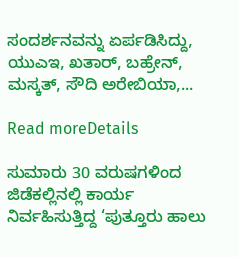ಸಂದರ್ಶನವನ್ನು ಏರ್ಪಡಿಸಿದ್ದು, ಯುಎಇ, ಖತಾರ್, ಬಹ್ರೇನ್, ಮಸ್ಕತ್, ಸೌದಿ ಅರೇಬಿಯಾ,...

Read moreDetails

ಸುಮಾರು 30 ವರುಷಗಳಿಂದ ಜಿಡೆಕಲ್ಲಿನಲ್ಲಿ ಕಾರ್ಯ ನಿರ್ವಹಿಸುತ್ತಿದ್ದ ‘ಪುತ್ತೂರು ಹಾಲು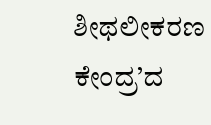ಶೀಥಲೀಕರಣ ಕೇಂದ್ರ’ದ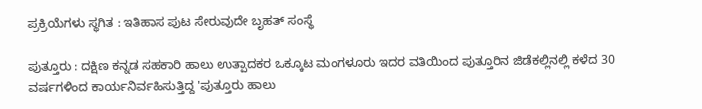ಪ್ರಕ್ರಿಯೆಗಳು ಸ್ಥಗಿತ : ಇತಿಹಾಸ ಪುಟ ಸೇರುವುದೇ ಬೃಹತ್ ಸಂಸ್ಥೆ

ಪುತ್ತೂರು : ದಕ್ಷಿಣ ಕನ್ನಡ ಸಹಕಾರಿ ಹಾಲು ಉತ್ಪಾದಕರ ಒಕ್ಕೂಟ ಮಂಗಳೂರು ಇದರ ವತಿಯಿಂದ ಪುತ್ತೂರಿನ ಜಿಡೆಕಲ್ಲಿನಲ್ಲಿ ಕಳೆದ 30 ವರ್ಷಗಳಿಂದ ಕಾರ್ಯನಿರ್ವಹಿಸುತ್ತಿದ್ದ 'ಪುತ್ತೂರು ಹಾಲು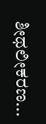ಶೀಥಲೀಕರಣ...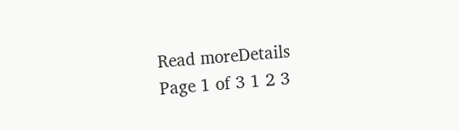Read moreDetails
Page 1 of 3 1 2 3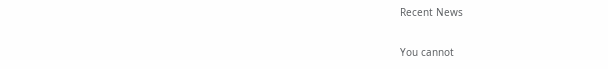Recent News

You cannot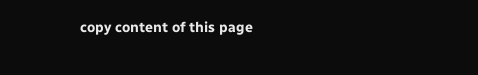copy content of this page